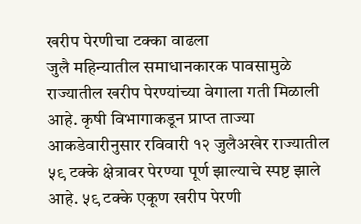खरीप पेरणीचा टक्का वाढला
जुलै महिन्यातील समाधानकारक पावसामुळे राज्यातील खरीप पेरण्यांच्या वेगाला गती मिळाली आहे. कृषी विभागाकडून प्राप्त ताज्या आकडेवारीनुसार रविवारी १२ जुलैअखेर राज्यातील ५९ टक्के क्षेत्रावर पेरण्या पूर्ण झाल्याचे स्पष्ट झाले आहे. ५९ टक्के एकूण खरीप पेरणी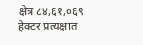क्षेत्र ८४,६१,०६९ हेक्टर प्रत्यक्षात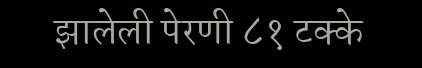झालेली पेरणी ८१ टक्के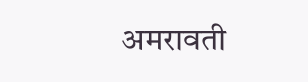अमरावती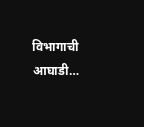विभागाची आघाडी…